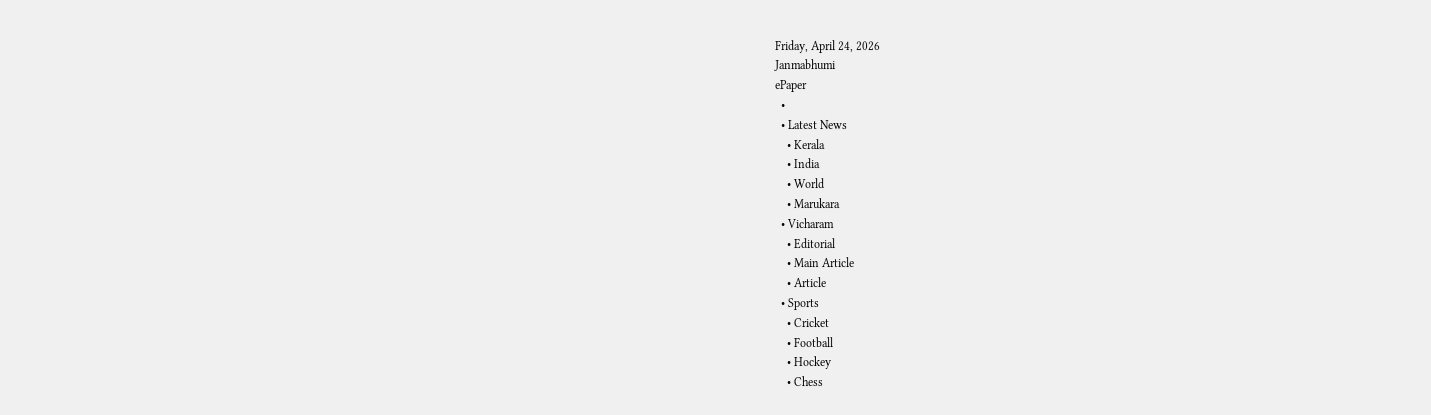Friday, April 24, 2026
Janmabhumi
ePaper
  •
  • Latest News
    • Kerala
    • India
    • World
    • Marukara
  • Vicharam
    • Editorial
    • Main Article
    • Article
  • Sports
    • Cricket
    • Football
    • Hockey
    • Chess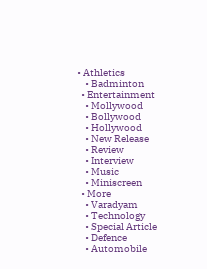• Athletics
    • Badminton
  • Entertainment
    • Mollywood
    • Bollywood
    • Hollywood
    • New Release
    • Review
    • Interview
    • Music
    • Miniscreen
  • More
    • Varadyam
    • Technology
    • Special Article
    • Defence
    • Automobile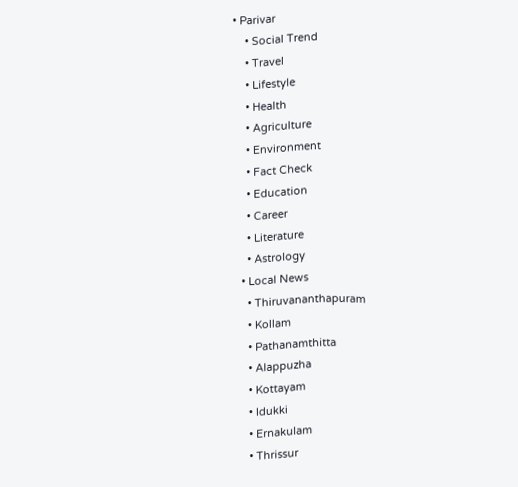• Parivar
    • Social Trend
    • Travel
    • Lifestyle
    • Health
    • Agriculture
    • Environment
    • Fact Check
    • Education
    • Career
    • Literature
    • Astrology
  • Local News
    • Thiruvananthapuram
    • Kollam
    • Pathanamthitta
    • Alappuzha
    • Kottayam
    • Idukki
    • Ernakulam
    • Thrissur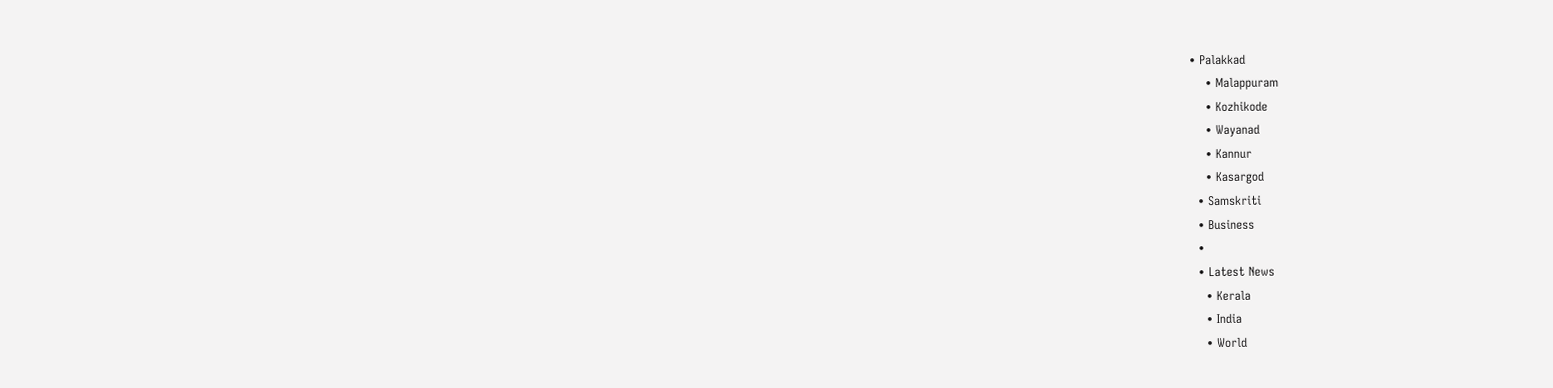• Palakkad
    • Malappuram
    • Kozhikode
    • Wayanad
    • Kannur
    • Kasargod
  • Samskriti
  • Business
  •
  • Latest News
    • Kerala
    • India
    • World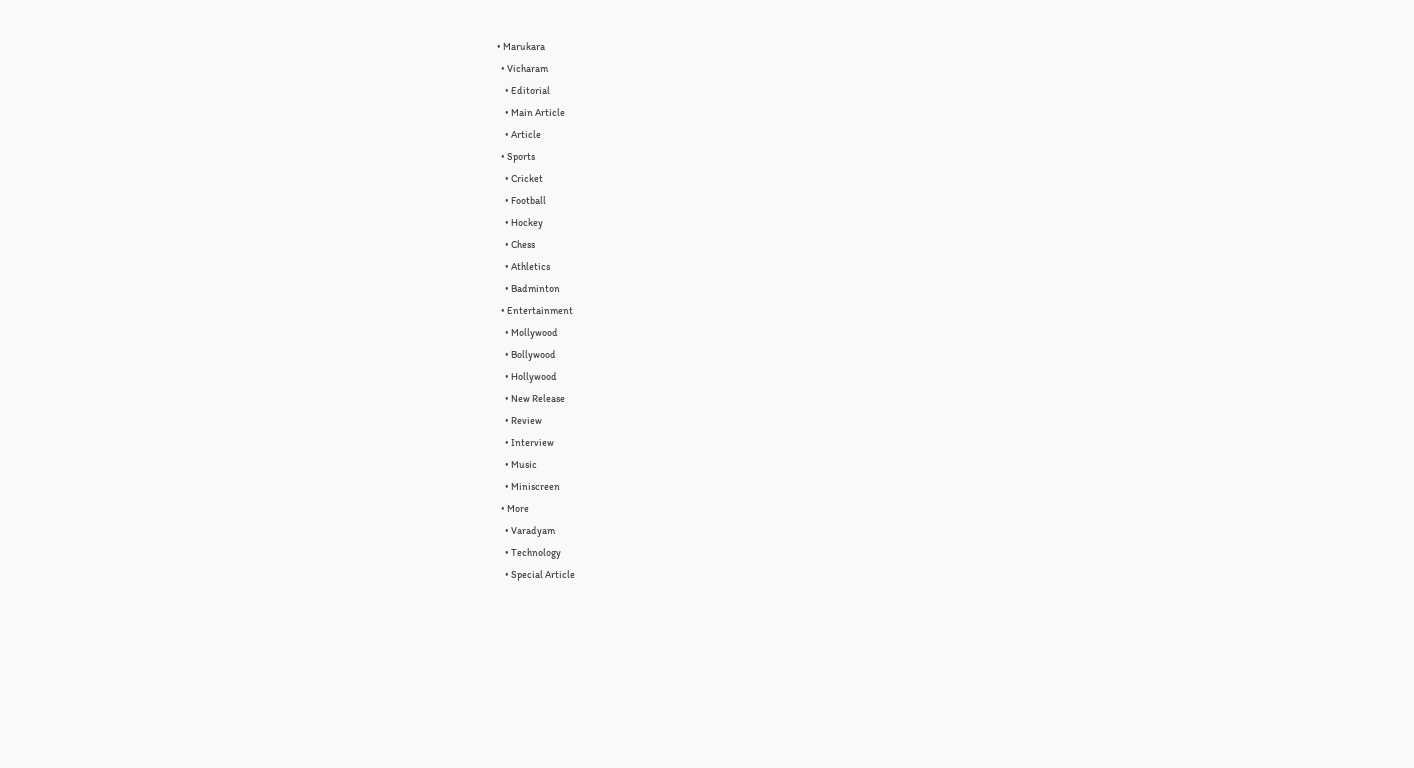• Marukara
  • Vicharam
    • Editorial
    • Main Article
    • Article
  • Sports
    • Cricket
    • Football
    • Hockey
    • Chess
    • Athletics
    • Badminton
  • Entertainment
    • Mollywood
    • Bollywood
    • Hollywood
    • New Release
    • Review
    • Interview
    • Music
    • Miniscreen
  • More
    • Varadyam
    • Technology
    • Special Article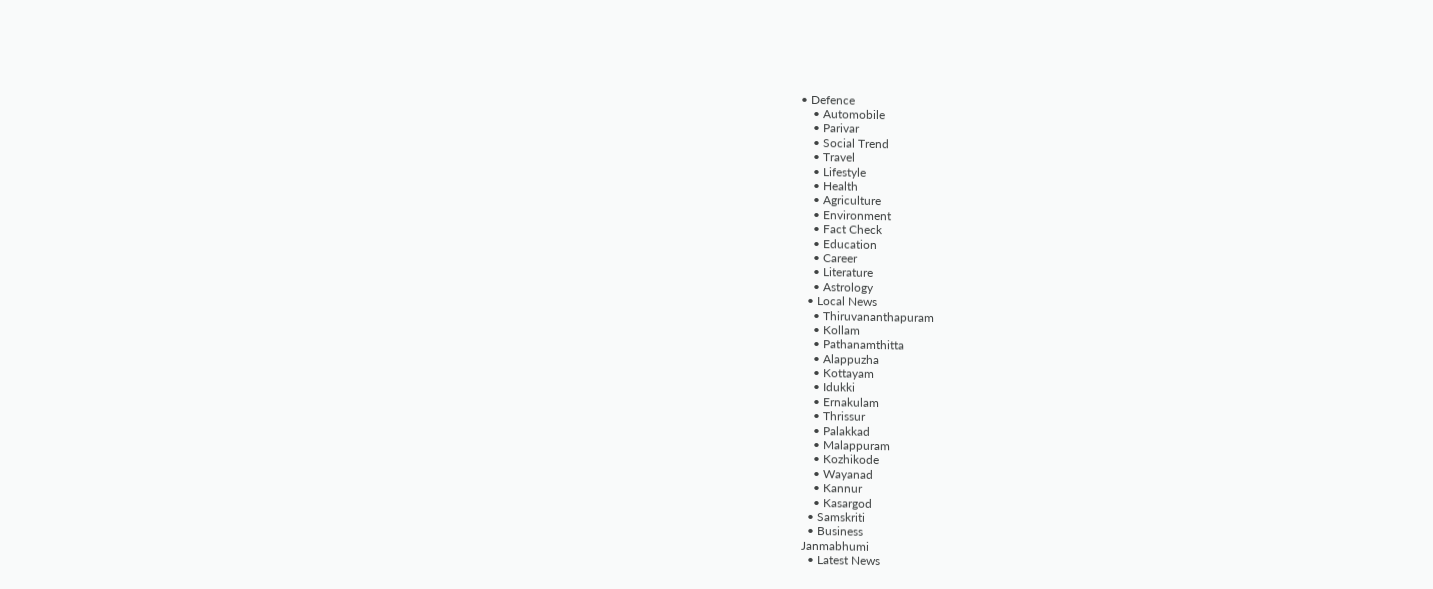• Defence
    • Automobile
    • Parivar
    • Social Trend
    • Travel
    • Lifestyle
    • Health
    • Agriculture
    • Environment
    • Fact Check
    • Education
    • Career
    • Literature
    • Astrology
  • Local News
    • Thiruvananthapuram
    • Kollam
    • Pathanamthitta
    • Alappuzha
    • Kottayam
    • Idukki
    • Ernakulam
    • Thrissur
    • Palakkad
    • Malappuram
    • Kozhikode
    • Wayanad
    • Kannur
    • Kasargod
  • Samskriti
  • Business
Janmabhumi
  • Latest News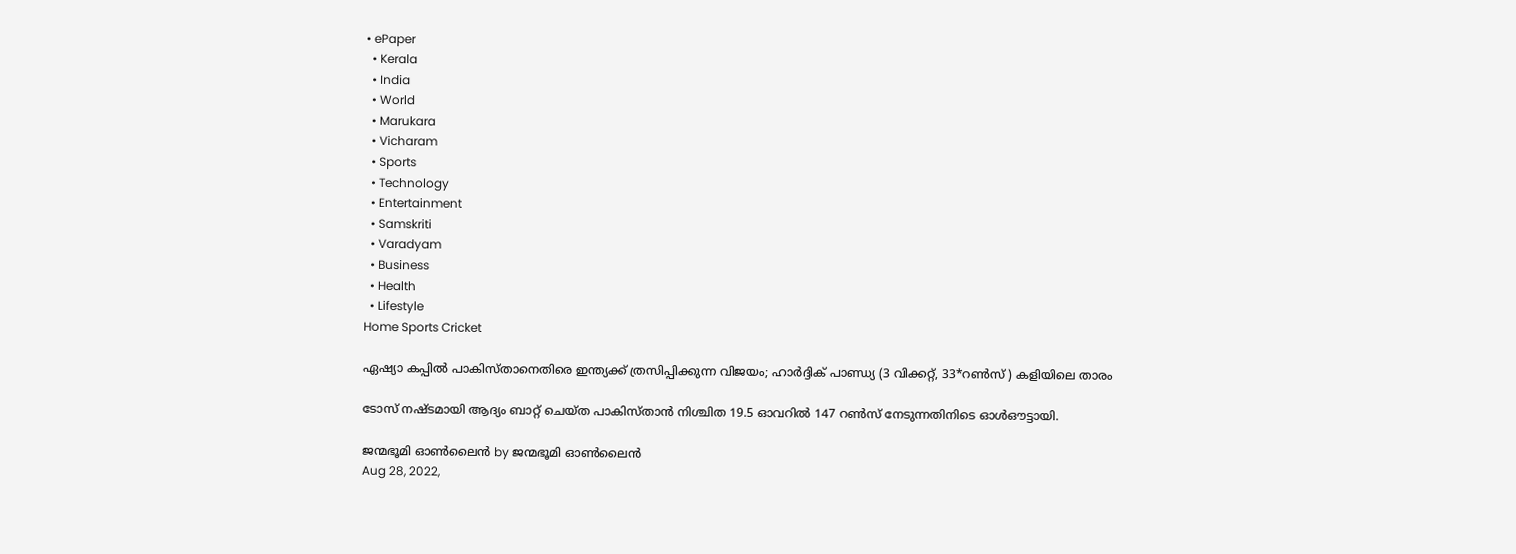• ePaper
  • Kerala
  • India
  • World
  • Marukara
  • Vicharam
  • Sports
  • Technology
  • Entertainment
  • Samskriti
  • Varadyam
  • Business
  • Health
  • Lifestyle
Home Sports Cricket

ഏഷ്യാ കപ്പില്‍ പാകിസ്താനെതിരെ ഇന്ത്യക്ക് ത്രസിപ്പിക്കുന്ന വിജയം; ഹാര്‍ദ്ദിക് പാണ്ഡ്യ (3 വിക്കറ്റ്, 33*റണ്‍സ് ) കളിയിലെ താരം

ടോസ് നഷ്ടമായി ആദ്യം ബാറ്റ് ചെയ്ത പാകിസ്താന്‍ നിശ്ചിത 19.5 ഓവറില്‍ 147 റണ്‍സ് നേടുന്നതിനിടെ ഓള്‍ഔട്ടായി.

ജന്മഭൂമി ഓണ്‍ലൈന്‍ by ജന്മഭൂമി ഓണ്‍ലൈന്‍
Aug 28, 2022,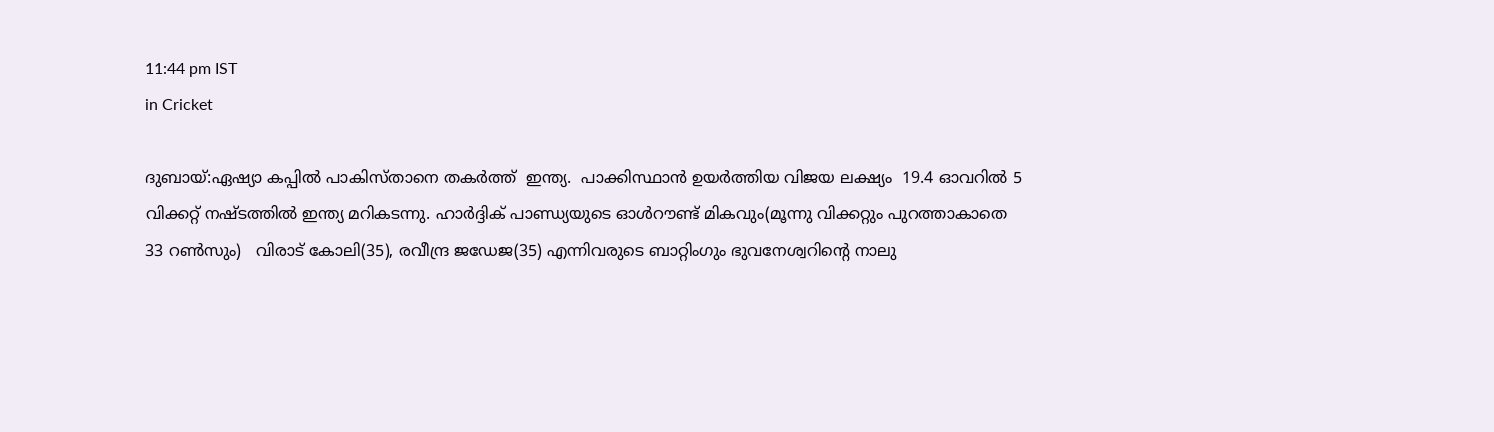11:44 pm IST
in Cricket

ദുബായ്:ഏഷ്യാ കപ്പില്‍ പാകിസ്താനെ തകര്‍ത്ത്  ഇന്ത്യ.  പാക്കിസ്ഥാന്‍ ഉയര്‍ത്തിയ വിജയ ലക്ഷ്യം  19.4 ഓവറില്‍ 5 വിക്കറ്റ് നഷ്ടത്തില്‍ ഇന്ത്യ മറികടന്നു. ഹാര്‍ദ്ദിക് പാണ്ഡ്യയുടെ ഓള്‍റൗണ്ട് മികവും(മൂന്നു വിക്കറ്റും പുറത്താകാതെ 33 റണ്‍സും)   വിരാട് കോലി(35), രവീന്ദ്ര ജഡേജ(35) എന്നിവരുടെ ബാറ്റിംഗും ഭുവനേശ്വറിന്റെ നാലു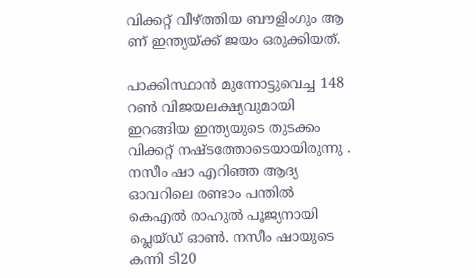വിക്കറ്റ് വീഴ്‌ത്തിയ ബൗളിംഗും ആ ണ് ഇന്ത്യയ്‌ക്ക് ജയം ഒരുക്കിയത്.

പാക്കിസ്ഥാന്‍ മുന്നോട്ടുവെച്ച 148 റണ്‍ വിജയലക്ഷ്യവുമായി ഇറങ്ങിയ ഇന്ത്യയുടെ തുടക്കം വിക്കറ്റ് നഷ്ടത്തോടെയായിരുന്നു . നസീം ഷാ എറിഞ്ഞ ആദ്യ ഓവറിലെ രണ്ടാം പന്തില്‍ കെഎല്‍ രാഹുല്‍ പൂജ്യനായി പ്ലെയ്ഡ് ഓണ്‍. നസീം ഷായുടെ കന്നി ടി20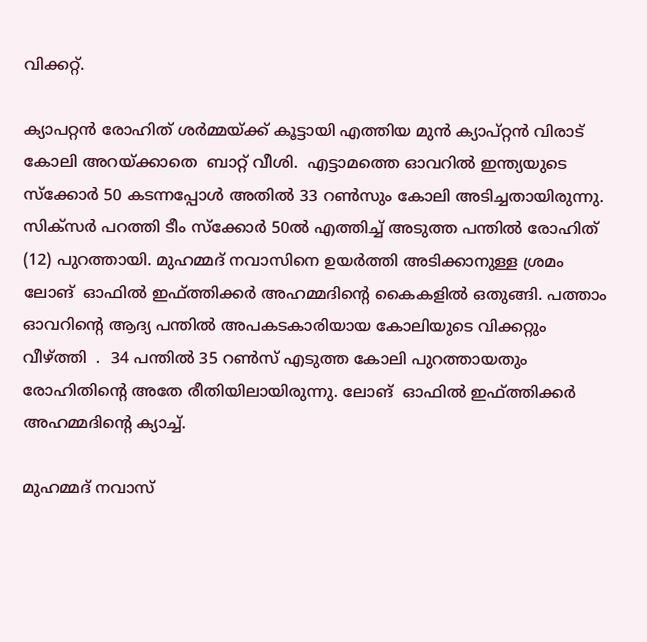വിക്കറ്റ്.

ക്യാപറ്റന്‍ രോഹിത് ശര്‍മ്മയ്‌ക്ക് കൂട്ടായി എത്തിയ മുന്‍ ക്യാപ്റ്റന്‍ വിരാട് കോലി അറയ്‌ക്കാതെ  ബാറ്റ് വീശി.  എട്ടാമത്തെ ഓവറില്‍ ഇന്ത്യയുടെ സ്‌ക്കോര്‍ 50 കടന്നപ്പോള്‍ അതില്‍ 33 റണ്‍സും കോലി അടിച്ചതായിരുന്നു. സിക്‌സര്‍ പറത്തി ടീം സ്‌ക്കോര്‍ 50ല്‍ എത്തിച്ച് അടുത്ത പന്തില്‍ രോഹിത് (12) പുറത്തായി. മുഹമ്മദ് നവാസിനെ ഉയര്‍ത്തി അടിക്കാനുള്ള ശ്രമം ലോങ്  ഓഫില്‍ ഇഫ്ത്തിക്കര്‍ അഹമ്മദിന്റെ കൈകളില്‍ ഒതുങ്ങി. പത്താം ഓവറിന്റെ ആദ്യ പന്തില്‍ അപകടകാരിയായ കോലിയുടെ വിക്കറ്റും വീഴ്‌ത്തി  .  34 പന്തില്‍ 35 റണ്‍സ് എടുത്ത കോലി പുറത്തായതും രോഹിതിന്റെ അതേ രീതിയിലായിരുന്നു. ലോങ്  ഓഫില്‍ ഇഫ്ത്തിക്കര്‍ അഹമ്മദിന്റെ ക്യാച്ച്.

മുഹമ്മദ് നവാസ്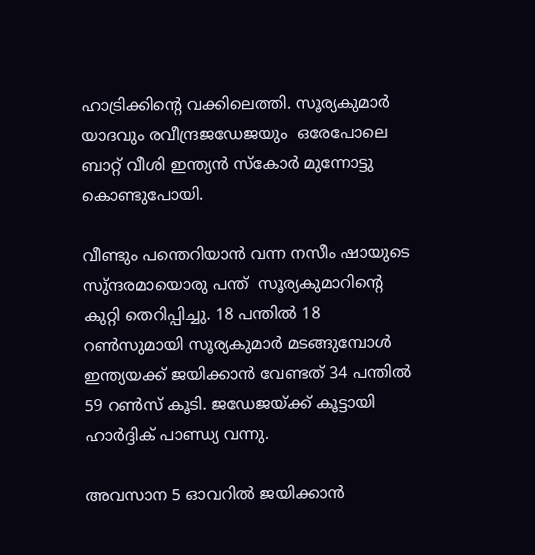ഹാട്രിക്കിന്റെ വക്കിലെത്തി. സൂര്യകുമാര്‍ യാദവും രവീന്ദ്രജഡേജയും  ഒരേപോലെ ബാറ്റ് വീശി ഇന്ത്യന്‍ സ്‌കോര്‍ മുന്നോട്ടു കൊണ്ടുപോയി.

വീണ്ടും പന്തെറിയാന്‍ വന്ന നസീം ഷായുടെ സു്ന്ദരമായൊരു പന്ത്  സൂര്യകുമാറിന്റെ കുറ്റി തെറിപ്പിച്ചു. 18 പന്തില്‍ 18 റണ്‍സുമായി സൂര്യകുമാര്‍ മടങ്ങുമ്പോള്‍ ഇന്ത്യയക്ക് ജയിക്കാന്‍ വേണ്ടത് 34 പന്തില്‍ 59 റണ്‍സ് കൂടി. ജഡേജയ്‌ക്ക് കൂട്ടായി ഹാര്‍ദ്ദിക് പാണ്ഡ്യ വന്നു.

അവസാന 5 ഓവറില്‍ ജയിക്കാന്‍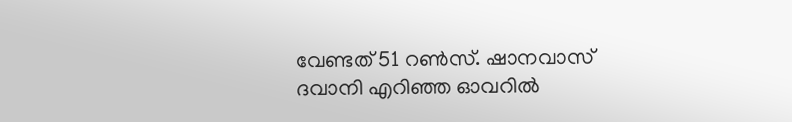വേണ്ടത് 51 റണ്‍സ്. ഷാനവാസ് ദവാനി എറിഞ്ഞ ഓവറില്‍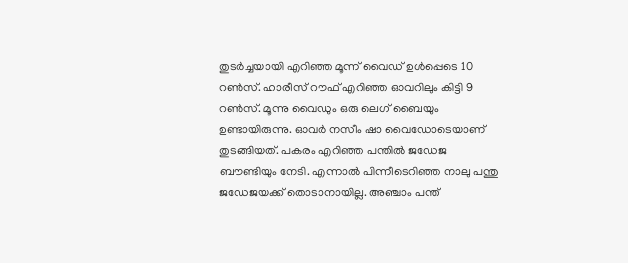തുടര്‍ച്ചയായി എറിഞ്ഞ മൂന്ന് വൈഡ് ഉള്‍പ്പെടെ 10 റണ്‍സ്. ഹാരീസ് റൗഫ് എറിഞ്ഞ ഓവറിലും കിട്ടി 9 റണ്‍സ്. മൂന്നു വൈഡും ഒരു ലെഗ് ബൈയും ഉണ്ടായിരുന്നു. ഓവര്‍ നസീം ഷാ വൈഡോടെയാണ് തുടങ്ങിയത്. പകരം എറിഞ്ഞ പന്തില്‍ ജഡേജ ബൗണ്ടിയും നേടി. എന്നാല്‍ പിന്നീടെറിഞ്ഞ നാലു പന്തു ജഡേജയക്ക് തൊടാനായില്ല. അഞ്ചാം പന്ത്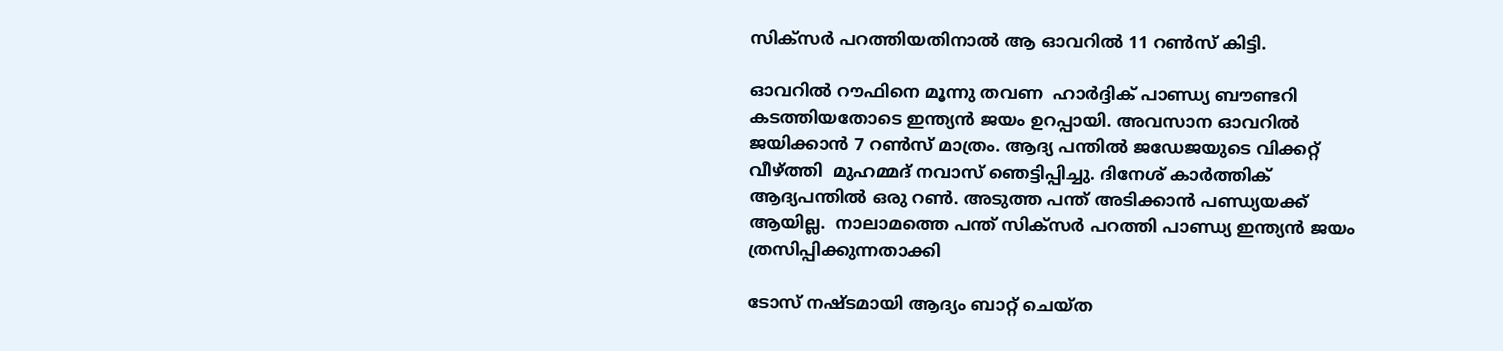സിക്‌സര്‍ പറത്തിയതിനാല്‍ ആ ഓവറില്‍ 11 റണ്‍സ് കിട്ടി.

ഓവറില്‍ റൗഫിനെ മൂന്നു തവണ  ഹാര്‍ദ്ദിക് പാണ്ഡ്യ ബൗണ്ടറി കടത്തിയതോടെ ഇന്ത്യന്‍ ജയം ഉറപ്പായി. അവസാന ഓവറില്‍ ജയിക്കാന്‍ 7 റണ്‍സ് മാത്രം. ആദ്യ പന്തില്‍ ജഡേജയുടെ വിക്കറ്റ് വീഴ്‌ത്തി  മുഹമ്മദ് നവാസ് ഞെട്ടിപ്പിച്ചു. ദിനേശ് കാര്‍ത്തിക് ആദ്യപന്തില്‍ ഒരു റണ്‍. അടുത്ത പന്ത് അടിക്കാന്‍ പണ്ഡ്യയക്ക് ആയില്ല.  നാലാമത്തെ പന്ത് സിക്‌സര്‍ പറത്തി പാണ്ഡ്യ ഇന്ത്യന്‍ ജയം ത്രസിപ്പിക്കുന്നതാക്കി

ടോസ് നഷ്ടമായി ആദ്യം ബാറ്റ് ചെയ്ത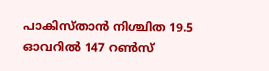പാകിസ്താന്‍ നിശ്ചിത 19.5 ഓവറില്‍ 147 റണ്‍സ്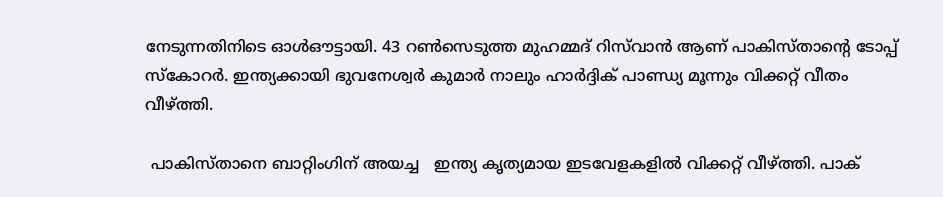നേടുന്നതിനിടെ ഓള്‍ഔട്ടായി. 43 റണ്‍സെടുത്ത മുഹമ്മദ് റിസ്‌വാന്‍ ആണ് പാകിസ്താന്റെ ടോപ്പ് സ്‌കോറര്‍. ഇന്ത്യക്കായി ഭുവനേശ്വര്‍ കുമാര്‍ നാലും ഹാര്‍ദ്ദിക് പാണ്ഡ്യ മൂന്നും വിക്കറ്റ് വീതം വീഴ്‌ത്തി.

 പാകിസ്താനെ ബാറ്റിംഗിന് അയച്ച   ഇന്ത്യ കൃത്യമായ ഇടവേളകളില്‍ വിക്കറ്റ് വീഴ്‌ത്തി. പാക്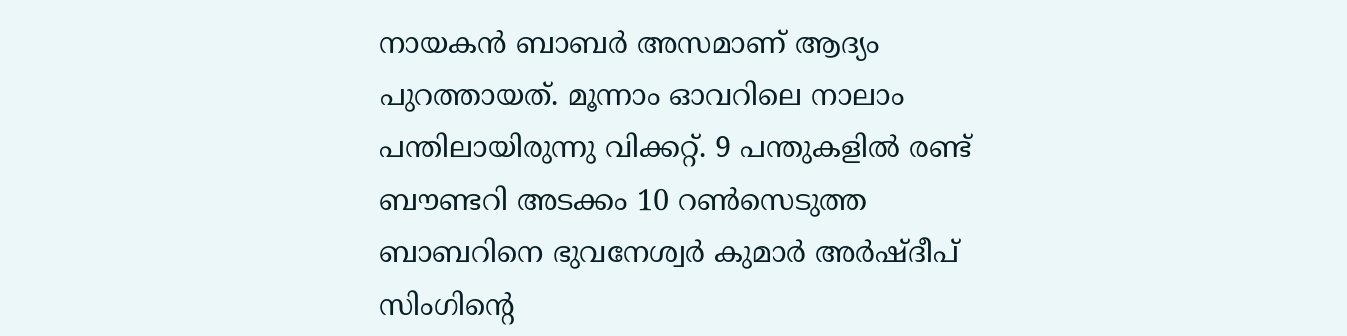നായകന്‍ ബാബര്‍ അസമാണ് ആദ്യം പുറത്തായത്. മൂന്നാം ഓവറിലെ നാലാം പന്തിലായിരുന്നു വിക്കറ്റ്. 9 പന്തുകളില്‍ രണ്ട് ബൗണ്ടറി അടക്കം 10 റണ്‍സെടുത്ത ബാബറിനെ ഭുവനേശ്വര്‍ കുമാര്‍ അര്‍ഷ്ദീപ് സിംഗിന്റെ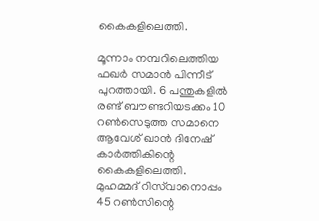കൈകളിലെത്തി.

മൂന്നാം നമ്പറിലെത്തിയ ഫഖര്‍ സമാന്‍ പിന്നീട് പുറത്തായി. 6 പന്തുകളില്‍ രണ്ട് ബൗണ്ടറിയടക്കം 10 റണ്‍സെടുത്ത സമാനെ ആവേശ് ഖാന്‍ ദിനേഷ് കാര്‍ത്തികിന്റെ കൈകളിലെത്തി. മുഹമ്മദ് റിസ്‌വാനൊപ്പം 45 റണ്‍സിന്റെ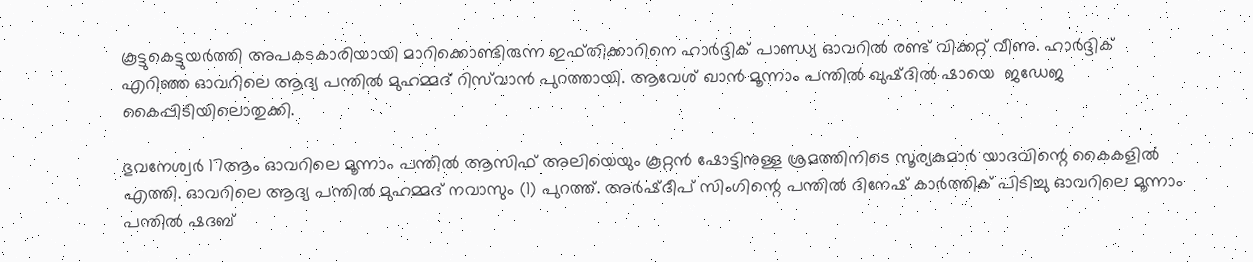കൂട്ടുകെട്ടുയര്‍ത്തി അപകടകാരിയായി മാറിക്കൊണ്ടിരുന്ന ഇഫ്തിക്കാറിനെ ഹാര്‍ദ്ദിക് പാണ്ഡ്യ ഓവറില്‍ രണ്ട് വിക്കറ്റ് വീണു. ഹാര്‍ദ്ദിക് എറിഞ്ഞ ഓവറിലെ ആദ്യ പന്തില്‍ മുഹമ്മദ് റിസ്‌വാന്‍ പുറത്തായി. ആവേശ് ഖാന്‍ മൂന്നാം പന്തില്‍ ഖുഷ്ദില്‍ ഷായെ  ജഡേജ കൈപ്പിടിയിലൊതുക്കി.

ഭുവനേശ്വര്‍ 17ആം ഓവറിലെ മൂന്നാം പന്തില്‍ ആസിഫ് അലിയെയും കൂറ്റന്‍ ഷോട്ടിനുള്ള ശ്രമത്തിനിടെ സൂര്യകുമാര്‍ യാദവിന്റെ കൈകളില്‍ എത്തി. ഓവറിലെ ആദ്യ പന്തില്‍ മുഹമ്മദ് നവാസും (1) പുറത്ത്. അര്‍ഷ്ദീപ് സിംഗിന്റെ പന്തില്‍ ദിനേഷ് കാര്‍ത്തിക് പിടിച്ചു ഓവറിലെ മൂന്നാം പന്തില്‍ ഷദബ്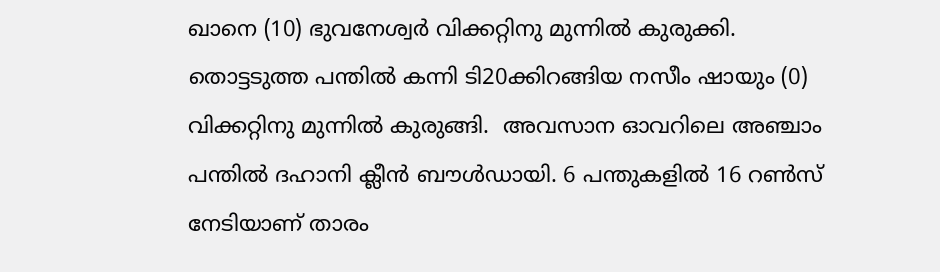ഖാനെ (10) ഭുവനേശ്വര്‍ വിക്കറ്റിനു മുന്നില്‍ കുരുക്കി.  തൊട്ടടുത്ത പന്തില്‍ കന്നി ടി20ക്കിറങ്ങിയ നസീം ഷായും (0) വിക്കറ്റിനു മുന്നില്‍ കുരുങ്ങി.  അവസാന ഓവറിലെ അഞ്ചാം പന്തില്‍ ദഹാനി ക്ലീന്‍ ബൗള്‍ഡായി. 6 പന്തുകളില്‍ 16 റണ്‍സ് നേടിയാണ് താരം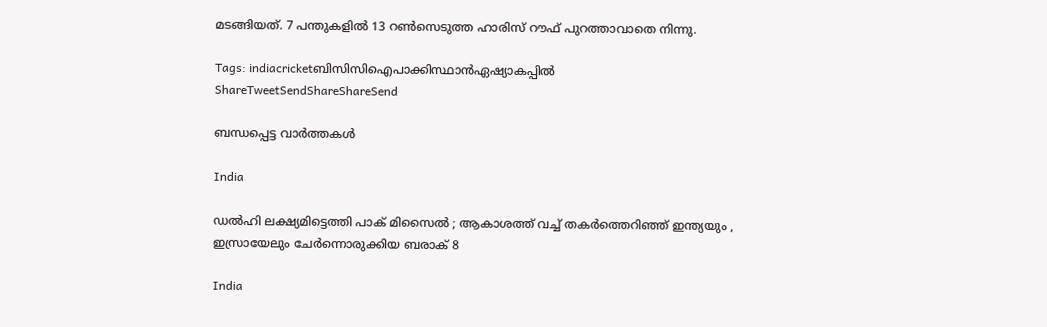മടങ്ങിയത്. 7 പന്തുകളില്‍ 13 റണ്‍സെടുത്ത ഹാരിസ് റൗഫ് പുറത്താവാതെ നിന്നു.

Tags: indiacricketബിസിസിഐപാക്കിസ്ഥാന്‍ഏഷ്യാകപ്പില്‍
ShareTweetSendShareShareSend

ബന്ധപ്പെട്ട വാര്‍ത്തകള്‍

India

ഡൽഹി ലക്ഷ്യമിട്ടെത്തി പാക് മിസൈൽ ; ആകാശത്ത് വച്ച് തകർത്തെറിഞ്ഞ് ഇന്ത്യയും , ഇസ്രായേലും ചേർന്നൊരുക്കിയ ബരാക് 8

India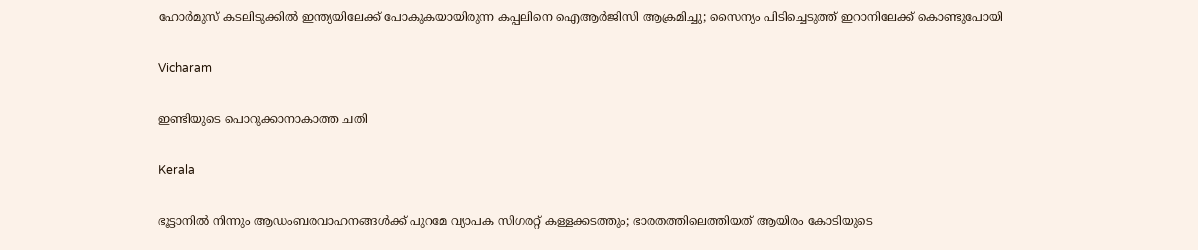ഹോർമുസ് കടലിടുക്കിൽ ഇന്ത്യയിലേക്ക് പോകുകയായിരുന്ന കപ്പലിനെ ഐആർജിസി ആക്രമിച്ചു; സൈന്യം പിടിച്ചെടുത്ത് ഇറാനിലേക്ക് കൊണ്ടുപോയി

Vicharam

ഇണ്ടിയുടെ പൊറുക്കാനാകാത്ത ചതി

Kerala

ഭൂട്ടാനിൽ നിന്നും ആഡംബരവാഹനങ്ങൾക്ക് പുറമേ വ്യാപക സിഗരറ്റ് കള്ളക്കടത്തും; ഭാരതത്തിലെത്തിയത് ആയിരം കോടിയുടെ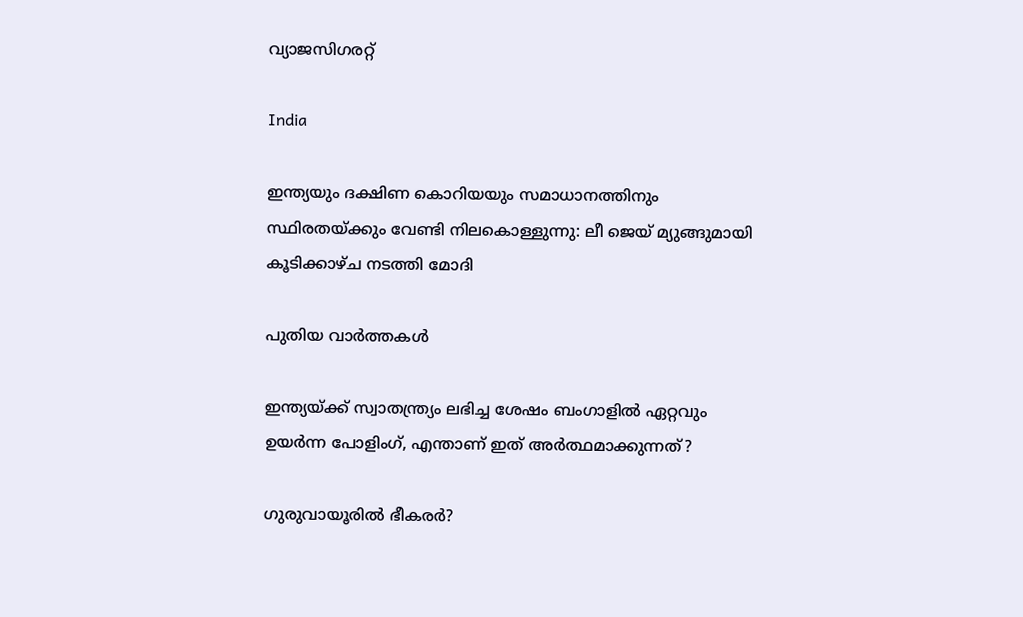വ്യാജസിഗരറ്റ്

India

ഇന്ത്യയും ദക്ഷിണ കൊറിയയും സമാധാനത്തിനും സ്ഥിരതയ്‌ക്കും വേണ്ടി നിലകൊള്ളുന്നു: ലീ ജെയ് മ്യുങ്ങുമായി കൂടിക്കാഴ്ച നടത്തി മോദി

പുതിയ വാര്‍ത്തകള്‍

ഇന്ത്യയ്‌ക്ക് സ്വാതന്ത്ര്യം ലഭിച്ച ശേഷം ബംഗാളില്‍ ഏറ്റവും ഉയര്‍ന്ന പോളിംഗ്, എന്താണ് ഇത് അര്‍ത്ഥമാക്കുന്നത്?

ഗുരുവായൂരില്‍ ഭീകരര്‍?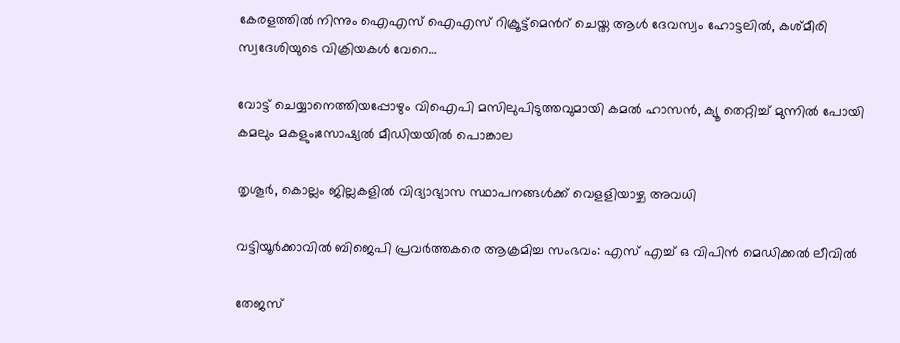കേരളത്തില്‍ നിന്നും ഐഎസ് ഐഎസ് റിക്രൂട്ട്മെന്‍റ് ചെയ്ത ആള്‍ ദേവസ്വം ഹോട്ടലില്‍, കശ്മീരി സ്വദേശിയുടെ വിക്രിയകള്‍ വേറെ…

വോട്ട് ചെയ്യാനെത്തിയപ്പോഴും വിഐപി മസിലുപിടുത്തവുമായി കമല്‍ ഹാസന്‍, ക്യൂ തെറ്റിച്ച് മുന്നില്‍ പോയി കമലും മകളും;സോഷ്യല്‍ മീഡിയയില്‍ പൊങ്കാല

തൃശൂര്‍, കൊല്ലം ജില്ലകളില്‍ വിദ്യാഭ്യാസ സ്ഥാപനങ്ങള്‍ക്ക് വെളളിയാഴ്ച അവധി

വട്ടിയൂര്‍ക്കാവില്‍ ബിജെപി പ്രവര്‍ത്തകരെ ആക്രമിച്ച സംഭവം: എസ് എച്ച് ഒ വിപിന്‍ മെഡിക്കല്‍ ലീവില്‍

തേജസ്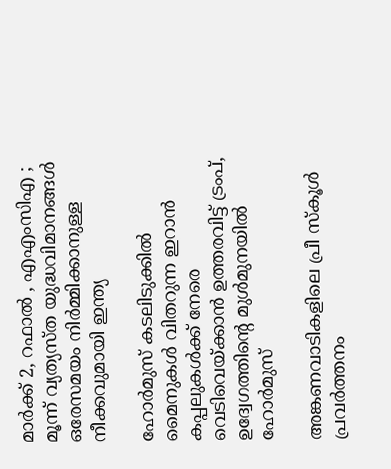മാർക്ക് 2, റഫാൽ , എഎംസിഎ ; മൂന്ന് വ്യത്യസ്ത യുദ്ധവിമാനങ്ങൾ ഒരേസമയം നിർമ്മിക്കാനുള്ള നീക്കവുമായി ഇന്ത്യ

ഹോര്‍മുസ് കടലിടുക്കില്‍ മൈനുകള്‍ വിതറുന്ന ഇറാന്‍ കപ്പലുകള്‍ക്ക് നേരെ വെടിവെയ്‌ക്കാന്‍ ഉത്തരവിട്ട് ട്രംപ്, ഉദ്വേഗത്തിന്റെ മുള്‍മുനയില്‍ ഹോര്‍മുസ്

അങ്കണവാടികളിലെ പ്രീ സ്‌കൂള്‍ പ്രവര്‍ത്തനം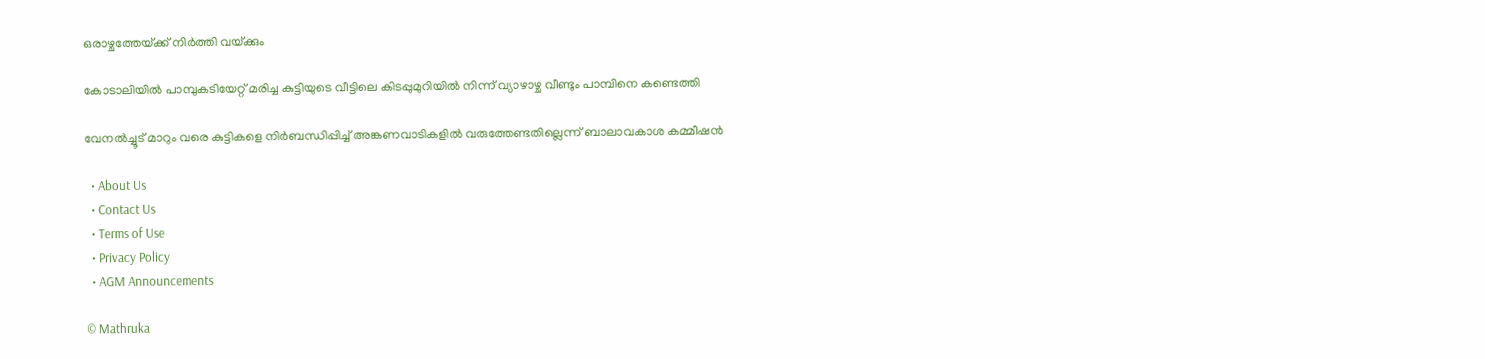ഒരാഴ്ചത്തേയ്‌ക്ക് നിര്‍ത്തി വയ്‌ക്കും

കോടാലിയില്‍ പാമ്പുകടിയേറ്റ് മരിച്ച കുട്ടിയുടെ വീട്ടിലെ കിടപ്പുമുറിയില്‍ നിന്ന് വ്യാഴാഴ്ച വീണ്ടും പാമ്പിനെ കണ്ടെത്തി

വേനല്‍ച്ചൂട് മാറും വരെ കുട്ടികളെ നിര്‍ബന്ധിപ്പിച്ച് അങ്കണവാടികളില്‍ വരുത്തേണ്ടതില്ലെന്ന് ബാലാവകാശ കമ്മീഷന്‍

  • About Us
  • Contact Us
  • Terms of Use
  • Privacy Policy
  • AGM Announcements

© Mathruka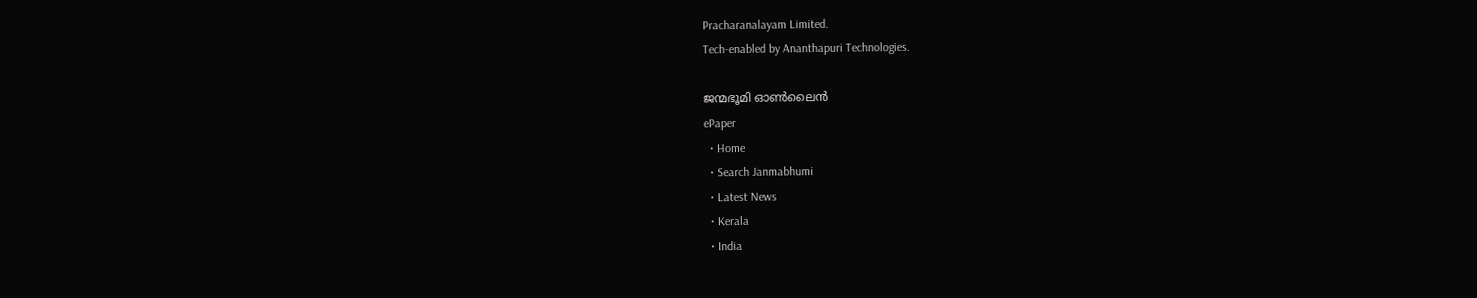Pracharanalayam Limited.
Tech-enabled by Ananthapuri Technologies.

ജന്മഭൂമി ഓണ്‍ലൈന്‍
ePaper
  • Home
  • Search Janmabhumi
  • Latest News
  • Kerala
  • India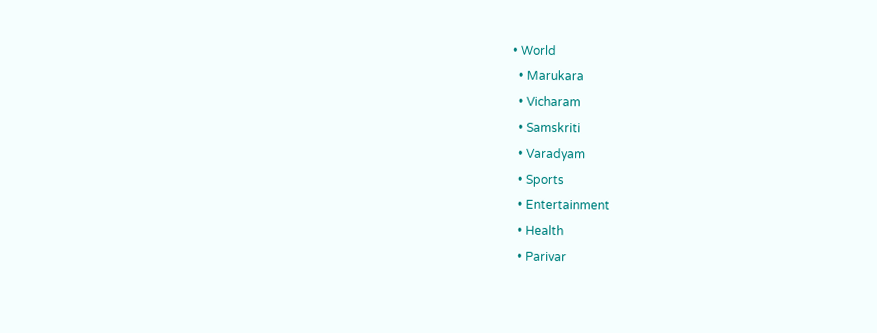• World
  • Marukara
  • Vicharam
  • Samskriti
  • Varadyam
  • Sports
  • Entertainment
  • Health
  • Parivar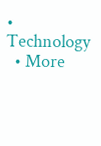• Technology
  • More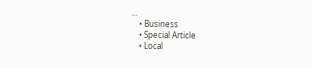…
    • Business
    • Special Article
    • Local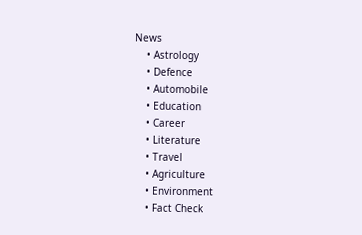News
    • Astrology
    • Defence
    • Automobile
    • Education
    • Career
    • Literature
    • Travel
    • Agriculture
    • Environment
    • Fact Check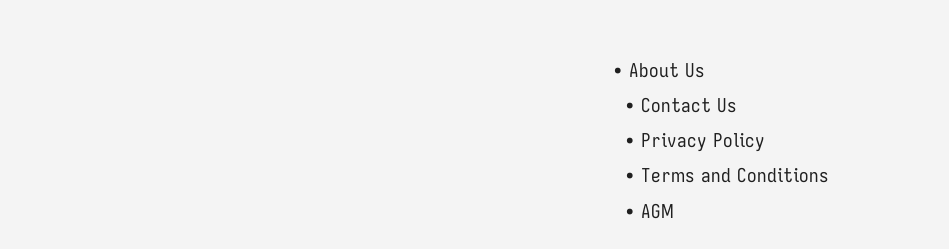• About Us
  • Contact Us
  • Privacy Policy
  • Terms and Conditions
  • AGM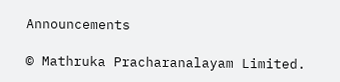Announcements

© Mathruka Pracharanalayam Limited.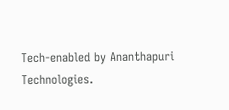Tech-enabled by Ananthapuri Technologies.